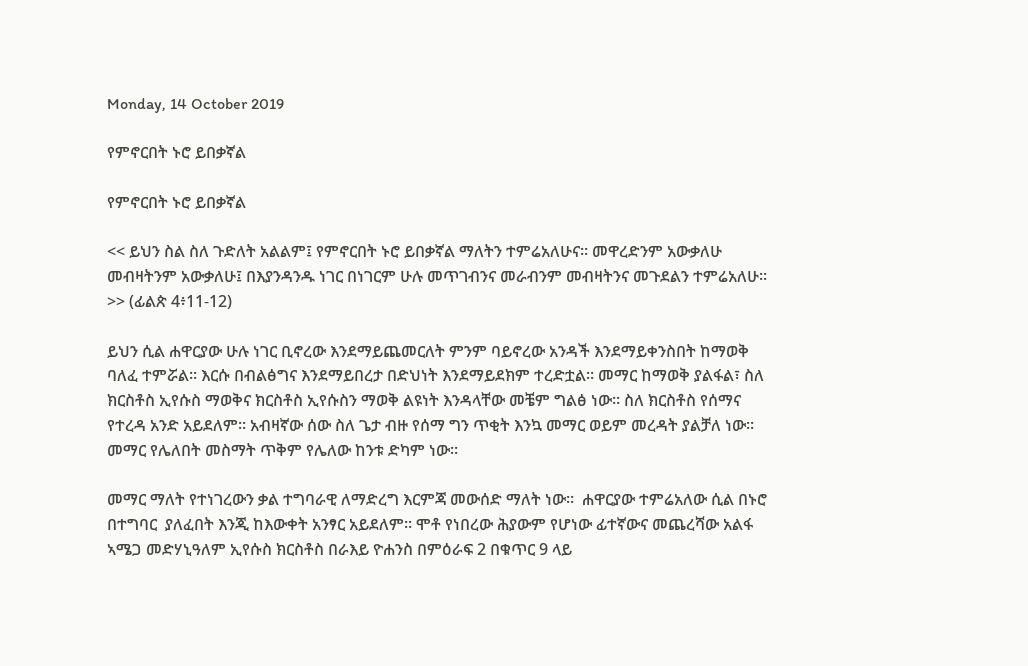Monday, 14 October 2019

የምኖርበት ኑሮ ይበቃኛል

የምኖርበት ኑሮ ይበቃኛል

<< ይህን ስል ስለ ጉድለት አልልም፤ የምኖርበት ኑሮ ይበቃኛል ማለትን ተምሬአለሁና። መዋረድንም አውቃለሁ መብዛትንም አውቃለሁ፤ በእያንዳንዱ ነገር በነገርም ሁሉ መጥገብንና መራብንም መብዛትንና መጉደልን ተምሬአለሁ። >> (ፊልጵ 4፥11-12)

ይህን ሲል ሐዋርያው ሁሉ ነገር ቢኖረው እንደማይጨመርለት ምንም ባይኖረው አንዳች እንደማይቀንስበት ከማወቅ ባለፈ ተምሯል። እርሱ በብልፅግና እንደማይበረታ በድህነት እንደማይደክም ተረድቷል። መማር ከማወቅ ያልፋል፣ ስለ ክርስቶስ ኢየሱስ ማወቅና ክርስቶስ ኢየሱስን ማወቅ ልዩነት እንዳላቸው መቼም ግልፅ ነው። ስለ ክርስቶስ የሰማና የተረዳ አንድ አይደለም። አብዛኛው ሰው ስለ ጌታ ብዙ የሰማ ግን ጥቂት እንኳ መማር ወይም መረዳት ያልቻለ ነው። መማር የሌለበት መስማት ጥቅም የሌለው ከንቱ ድካም ነው።

መማር ማለት የተነገረውን ቃል ተግባራዊ ለማድረግ እርምጃ መውሰድ ማለት ነው።  ሐዋርያው ተምሬአለው ሲል በኑሮ በተግባር  ያለፈበት እንጂ ከእውቀት አንፃር አይደለም። ሞቶ የነበረው ሕያውም የሆነው ፊተኛውና መጨረሻው አልፋ ኣሜጋ መድሃኒዓለም ኢየሱስ ክርስቶስ በራእይ ዮሐንስ በምዕራፍ 2 በቁጥር 9 ላይ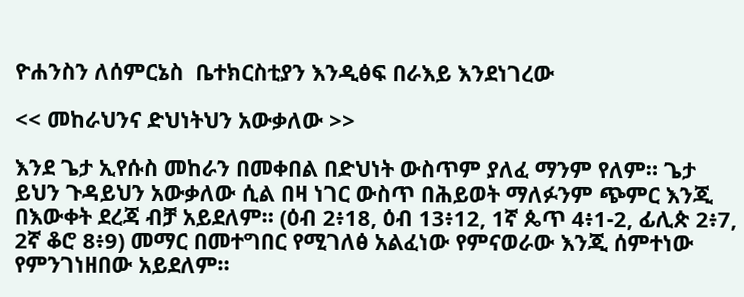ዮሐንስን ለሰምርኔስ  ቤተክርስቲያን እንዲፅፍ በራእይ እንደነገረው

<< መከራህንና ድህነትህን አውቃለው >>

እንደ ጌታ ኢየሱስ መከራን በመቀበል በድህነት ውስጥም ያለፈ ማንም የለም። ጌታ ይህን ጉዳይህን አውቃለው ሲል በዛ ነገር ውስጥ በሕይወት ማለፉንም ጭምር እንጂ በእውቀት ደረጃ ብቻ አይደለም። (ዕብ 2፥18, ዕብ 13፥12, 1ኛ ጴጥ 4፥1-2, ፊሊጵ 2፥7, 2ኛ ቆሮ 8፥9) መማር በመተግበር የሚገለፅ አልፈነው የምናወራው እንጂ ሰምተነው የምንገነዘበው አይደለም።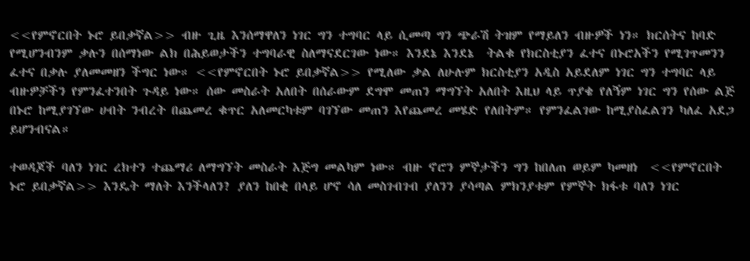<<የምኖርበት ኑሮ ይበቃኛል>> ብዙ ጊዜ እንሰማዋለን ነገር ግን ተግባር ላይ ሲመጣ ግን ጭራሽ ትዝም የማይለን ብዙዎች ነን። ክርሰትና ከባድ የሚሆንብንም ቃሉን በሰማነው ልክ በሕይወታችን ተግባራዊ ስለማናደርገው ነው። እንደኔ እንደኔ  ትልቁ የክርስቲያን ፈተና በኑሮአችን የሚገጥመንን ፈተና በቃሉ ያለመመዘን ችግር ነው። <<የምኖርበት ኑሮ ይበቃኛል>> የሚለው ቃል ለሁሉም ክርስቲያን አዲስ አይደለም ነገር ግን ተግባር ላይ ብዙዎቻችን የምንፈተንበት ጉዳይ ነው። ሰው መስራት አለበት በሰራውም ደግሞ መጠን ማግኘት አለበት እዚህ ላይ ጥያቄ የለኝም ነገር ግን የሰው ልጅ በኑሮ ከሚያገኘው ሀብት ንብረት በጨመረ ቁጥር አለመርካቱም ባገኘው መጠን እየጨመረ መሄድ የለበትም። የምንፈልገው ከሚያስፈልገን ካለፈ አደጋ ይሆንብናል።

ተወዳጆች ባለን ነገር ረክተን ተጨማሪ ለማግኘት መስራት እጅግ መልካም ነው። ብዙ ኖሮን ምኞታችን ግን ከበለጠ ወይም ካመዘነ  <<የምኖርበት ኑሮ ይበቃኛል>> እንዴት ማለት እንችላለን? ያለን ከበቂ በላይ ሆኖ ሳለ መስገብገብ ያለንን ያሳጣል ምክንያቱም የምኞት ክፋቱ ባለን ነገር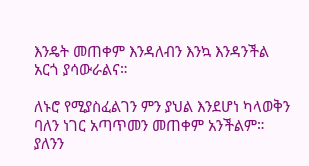እንዴት መጠቀም እንዳለብን እንኳ እንዳንችል አርጎ ያሳውራልና።

ለኑሮ የሚያስፈልገን ምን ያህል እንደሆነ ካላወቅን ባለን ነገር አጣጥመን መጠቀም አንችልም። ያለንን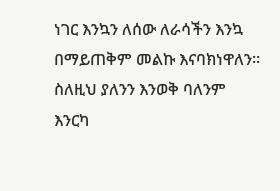ነገር እንኳን ለሰው ለራሳችን እንኳ በማይጠቅም መልኩ እናባክነዋለን። ስለዚህ ያለንን እንወቅ ባለንም እንርካ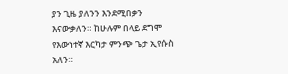ያን ጊዜ ያለንን እንደሚበቃን እናውቃለን። ከሁሉም በላይ ደግሞ የእውነተኛ እርካታ ምንጭ ጌታ ኢየሱስ አለን።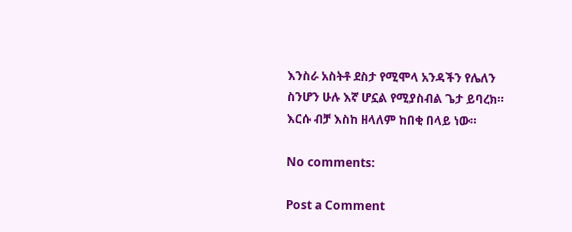እንስራ አስትቶ ደስታ የሚሞላ አንዳችን የሌለን ስንሆን ሁሉ እኛ ሆኗል የሚያስብል ጌታ ይባረክ። እርሱ ብቻ እስከ ዘላለም ከበቂ በላይ ነው።

No comments:

Post a Comment